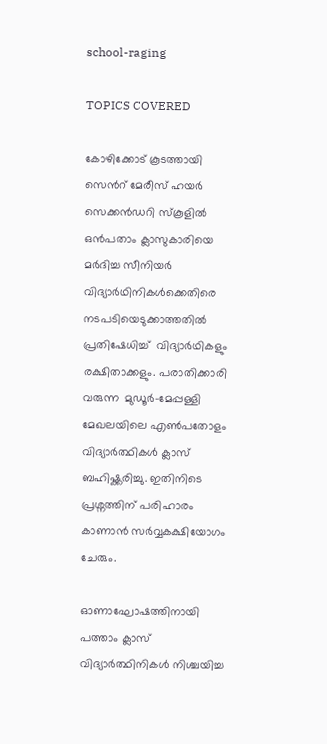school-raging

TOPICS COVERED

കോഴിക്കോട് കൂടത്തായി സെന്‍റ് മേരീസ് ഹയര്‍ സെക്കന്‍ഡറി സ്കൂളില്‍ ഒന്‍പതാം ക്ലാസുകാരിയെ  മര്‍ദിച്ച സീനിയര്‍ വിദ്യാര്‍ഥിനികള്‍ക്കെതിരെ നടപടിയെടുക്കാത്തതില്‍ പ്രതിഷേധിച്ച്  വിദ്യാര്‍ഥികളും  രക്ഷിതാക്കളും. പരാതിക്കാരി വരുന്ന  മുഡൂര്‍–മേപ്പള്ളി മേഖലയിലെ എണ്‍പതോളം വിദ്യാര്‍ത്ഥികള്‍ ക്ലാസ് ബഹിഷ്ക്കരിച്ചു. ഇതിനിടെ പ്രശ്നത്തിന് പരിഹാരം കാണാന്‍ സര്‍വ്വകക്ഷിയോഗം ചേരും.

ഓണാഘോഷത്തിനായി പത്താം ക്ലാസ് വിദ്യാര്‍ത്ഥിനികള്‍ നിശ്ചയിച്ച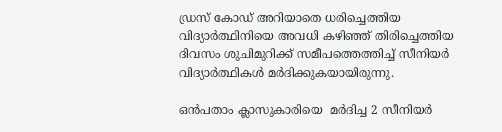ഡ്രസ് കോഡ് അറിയാതെ ധരിച്ചെത്തിയ വിദ്യാര്‍ത്ഥിനിയെ അവധി കഴിഞ്ഞ് തിരിച്ചെത്തിയ ദിവസം ശുചിമുറിക്ക് സമീപത്തെത്തിച്ച് സീനിയര്‍ വിദ്യാര്‍ത്ഥികള്‍ മര്‍ദിക്കുകയായിരുന്നു.

ഒന്‍പതാം ക്ലാസുകാരിയെ  മര്‍ദിച്ച 2 സീനിയര്‍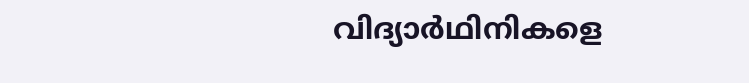വിദ്യാര്‍ഥിനികളെ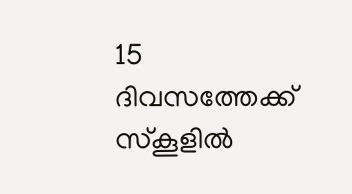15 ദിവസത്തേക്ക് സ്കൂളില്‍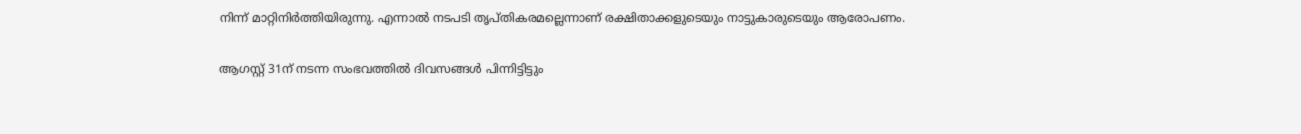നിന്ന് മാറ്റിനിര്‍ത്തിയിരുന്നു. എന്നാല്‍ നടപടി തൃപ്തികരമല്ലെന്നാണ് രക്ഷിതാക്കളുടെയും നാട്ടുകാരുടെയും ആരോപണം.

ആഗസ്റ്റ് 31ന് നടന്ന സംഭവത്തില്‍ ദിവസങ്ങള്‍ പിന്നിട്ടിട്ടും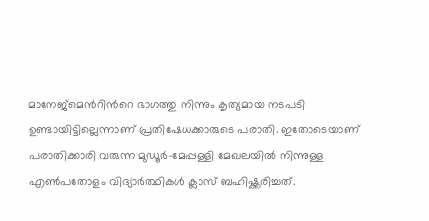മാനേജ്മെന്‍റിന്‍റെ ഭാഗത്തു നിന്നും കൃത്യമായ നടപടി ഉണ്ടായിട്ടില്ലെന്നാണ് പ്രതിഷേധക്കാരുടെ പരാതി. ഇതോടെയാണ് പരാതിക്കാരി വരുന്ന മുഡൂര്‍–മേപ്പള്ളി മേഖലയില്‍ നിന്നുള്ള എണ്‍പതോളം വിദ്യാര്‍ത്ഥികള്‍ ക്ലാസ് ബഹിഷ്ക്കരിച്ചത്.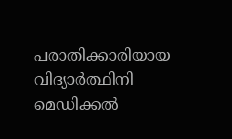പരാതിക്കാരിയായ വിദ്യാര്‍ത്ഥിനി മെഡിക്കല്‍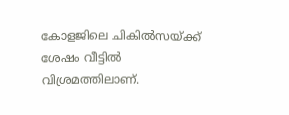കോളജിലെ ചികില്‍സയ്ക്ക് ശേഷം വീട്ടില്‍ വിശ്രമത്തിലാണ്.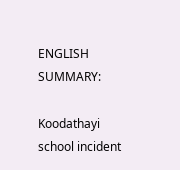ENGLISH SUMMARY:

Koodathayi school incident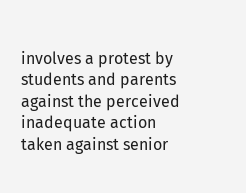involves a protest by students and parents against the perceived inadequate action taken against senior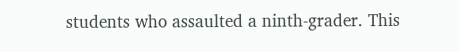students who assaulted a ninth-grader. This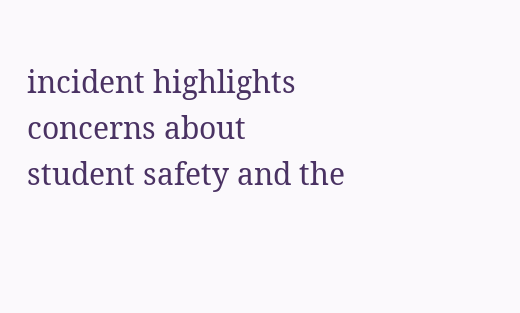incident highlights concerns about student safety and the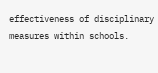effectiveness of disciplinary measures within schools.